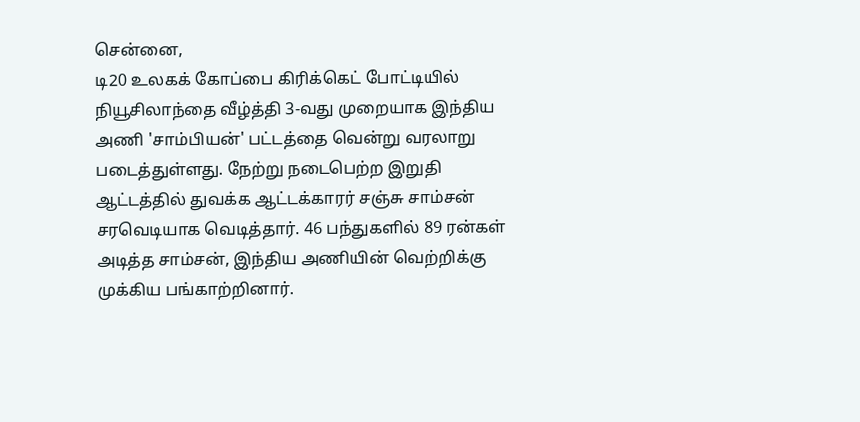சென்னை,
டி20 உலகக் கோப்பை கிரிக்கெட் போட்டியில் நியூசிலாந்தை வீழ்த்தி 3-வது முறையாக இந்திய அணி 'சாம்பியன்' பட்டத்தை வென்று வரலாறு படைத்துள்ளது. நேற்று நடைபெற்ற இறுதி ஆட்டத்தில் துவக்க ஆட்டக்காரர் சஞ்சு சாம்சன் சரவெடியாக வெடித்தார். 46 பந்துகளில் 89 ரன்கள் அடித்த சாம்சன், இந்திய அணியின் வெற்றிக்கு முக்கிய பங்காற்றினார்.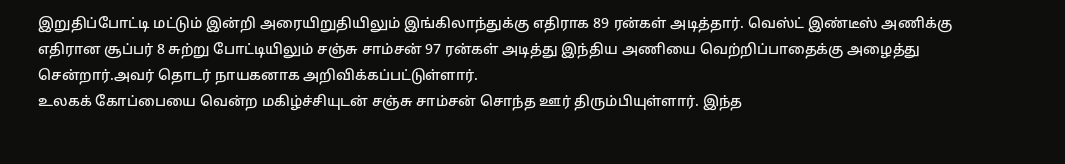இறுதிப்போட்டி மட்டும் இன்றி அரையிறுதியிலும் இங்கிலாந்துக்கு எதிராக 89 ரன்கள் அடித்தார். வெஸ்ட் இண்டீஸ் அணிக்கு எதிரான சூப்பர் 8 சுற்று போட்டியிலும் சஞ்சு சாம்சன் 97 ரன்கள் அடித்து இந்திய அணியை வெற்றிப்பாதைக்கு அழைத்து சென்றார்.அவர் தொடர் நாயகனாக அறிவிக்கப்பட்டுள்ளார்.
உலகக் கோப்பையை வென்ற மகிழ்ச்சியுடன் சஞ்சு சாம்சன் சொந்த ஊர் திரும்பியுள்ளார். இந்த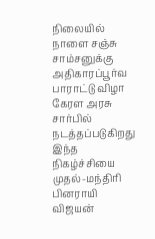நிலையில் நாளை சஞ்சு சாம்சனுக்கு அதிகாரப்பூர்வ பாராட்டு விழா கேரள அரசு சார்பில் நடத்தப்படுகிறது
இந்த நிகழ்ச்சியை முதல்-மந்திரி பினராயி விஜயன்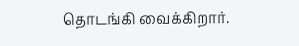தொடங்கி வைக்கிறார்.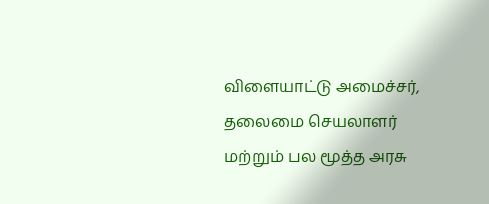விளையாட்டு அமைச்சர், தலைமை செயலாளர் மற்றும் பல மூத்த அரசு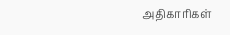அதிகாரிகள்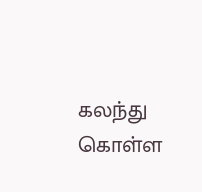கலந்து கொள்ள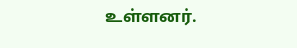உள்ளனர்.